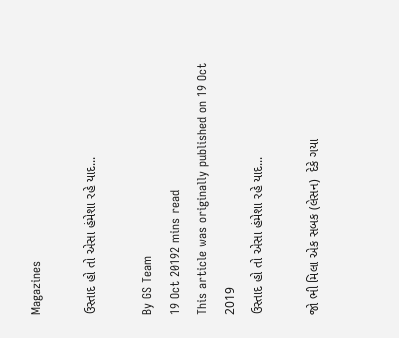Magazines

ઉસ્તાદ હો તો એસા હંમેશા રહે યાદ...

By GS Team
19 Oct 20192 mins read
This article was originally published on 19 Oct 2019
ઉસ્તાદ હો તો એસા હંમેશા રહે યાદ...

જો ભી મિલા એક સબક (લેસન)  દેકે ગયા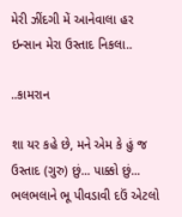મેરી ઝીંદગી મેં આનેવાલા હર ઇન્સાન મેરા ઉસ્તાદ નિકલા..

..કામરાન

શા યર કહે છે, મને એમ કે હું જ ઉસ્તાદ (ગુરુ) છું... પાક્કો છું... ભલભલાને ભૂ પીવડાવી દઉં એટલો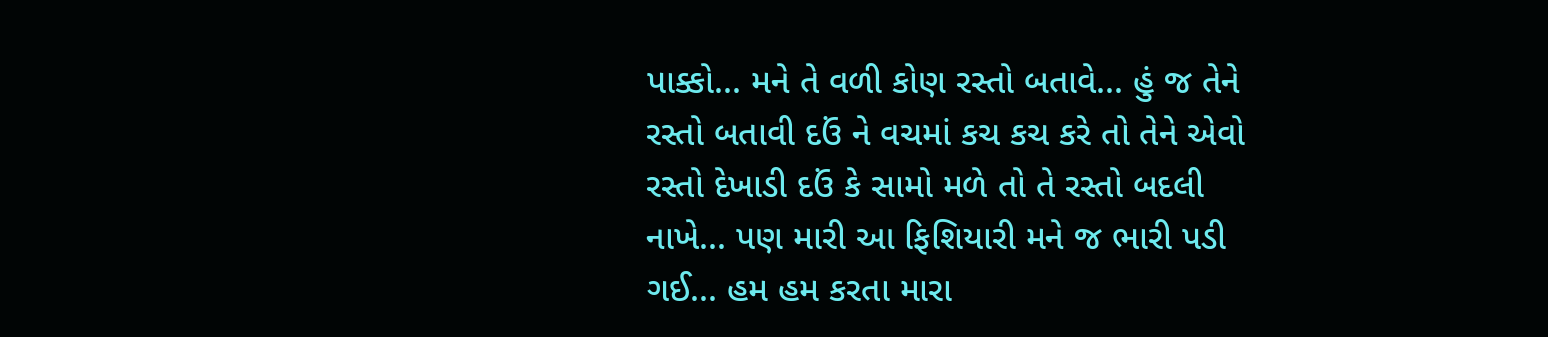પાક્કો... મને તે વળી કોણ રસ્તો બતાવે... હું જ તેને રસ્તો બતાવી દઉં ને વચમાં કચ કચ કરે તો તેને એવો રસ્તો દેખાડી દઉં કે સામો મળે તો તે રસ્તો બદલી નાખે... પણ મારી આ ફિશિયારી મને જ ભારી પડી ગઈ... હમ હમ કરતા મારા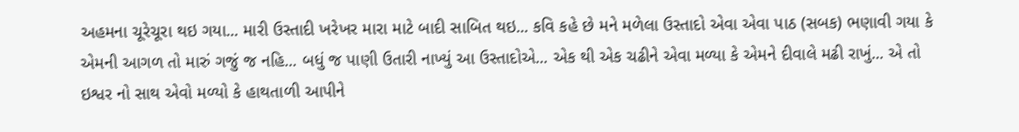અહમના ચૂરેચૂરા થઇ ગયા... મારી ઉસ્તાદી ખરેખર મારા માટે બાદી સાબિત થઇ... કવિ કહે છે મને મળેલા ઉસ્તાદો એવા એવા પાઠ (સબક) ભણાવી ગયા કે એમની આગળ તો મારું ગજું જ નહિ... બધું જ પાણી ઉતારી નાખ્યું આ ઉસ્તાદોએ... એક થી એક ચઢીને એવા મળ્યા કે એમને દીવાલે મઢી રાખું... એ તો ઇશ્વર નો સાથ એવો મળ્યો કે હાથતાળી આપીને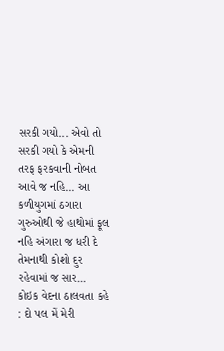સરકી ગયો... એવો તો સરકી ગયો કે એમની તરફ ફરકવાની નોબત આવે જ નહિ... આ કળીયુગમાં ઠગારા ગુરુઓથી જે હાથોમાં ફૂલ નહિ અંગારા જ ધરી દે તેમનાથી કોશો દુર રહેવામાં જ સાર... કોઇક વેદના ઠાલવતા કહે : દો પલ મેં મેરી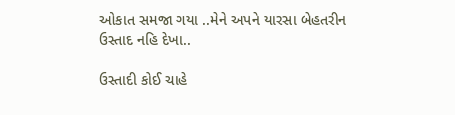ઓકાત સમજા ગયા ..મેને અપને યારસા બેહતરીન ઉસ્તાદ નહિ દેખા..

ઉસ્તાદી કોઈ ચાહે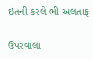ઇતની કરલે ભી અલતાફ

ઉપરવાલા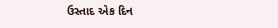ઉસ્તાદ એક દિન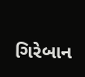ગિરેબાન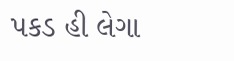પકડ હી લેગા